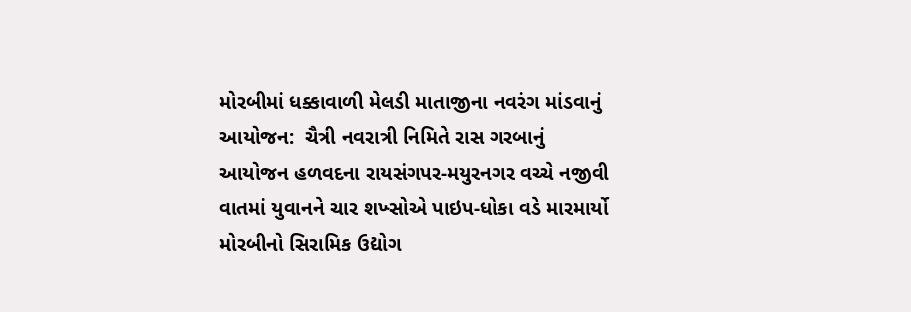મોરબીમાં ધક્કાવાળી મેલડી માતાજીના નવરંગ માંડવાનું આયોજન:  ચૈત્રી નવરાત્રી નિમિતે રાસ ગરબાનું આયોજન હળવદના રાયસંગપર-મયુરનગર વચ્ચે નજીવી વાતમાં યુવાનને ચાર શખ્સોએ પાઇપ-ધોકા વડે મારમાર્યો મોરબીનો સિરામિક ઉદ્યોગ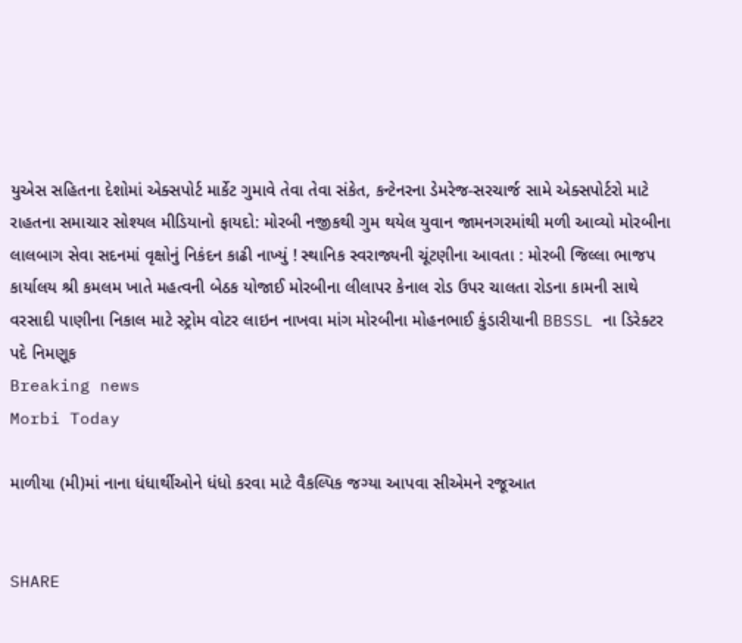યુએસ સહિતના દેશોમાં એક્સપોર્ટ માર્કેટ ગુમાવે તેવા તેવા સંકેત, કન્ટેનરના ડેમરેજ-સરચાર્જ સામે એક્સપોર્ટરો માટે રાહતના સમાચાર સોશ્યલ મીડિયાનો ફાયદો: મોરબી નજીકથી ગુમ થયેલ યુવાન જામનગરમાંથી મળી આવ્યો મોરબીના લાલબાગ સેવા સદનમાં વૃક્ષોનું નિકંદન કાઢી નાખ્યું ! સ્થાનિક સ્વરાજ્યની ચૂંટણીના આવતા : મોરબી જિલ્લા ભાજપ કાર્યાલય શ્રી કમલમ ખાતે મહત્વની બેઠક યોજાઈ મોરબીના લીલાપર કેનાલ રોડ ઉપર ચાલતા રોડના કામની સાથે વરસાદી પાણીના નિકાલ માટે સ્ટ્રોમ વોટર લાઇન નાખવા માંગ મોરબીના મોહનભાઈ કુંડારીયાની BBSSL ના ડિરેક્ટર પદે નિમણૂક
Breaking news
Morbi Today

માળીયા (મી)માં નાના ધંધાર્થીઓને ધંધો કરવા માટે વૈકલ્પિક જગ્યા આપવા સીએમને રજૂઆત


SHARE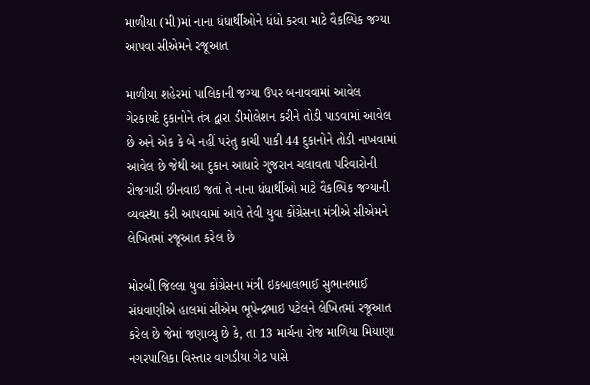માળીયા (મી)માં નાના ધંધાર્થીઓને ધંધો કરવા માટે વૈકલ્પિક જગ્યા આપવા સીએમને રજૂઆત

માળીયા શહેરમાં પાલિકાની જગ્યા ઉપર બનાવવામાં આવેલ ગેરકાયદે દુકાનોને તંત્ર દ્વારા ડીમોલેશન કરીને તોડી પાડવામાં આવેલ છે અને એક કે બે નહીં પરંતુ કાચી પાકી 44 દુકાનોને તોડી નાખવામાં આવેલ છે જેથી આ દુકાન આધારે ગુજરાન ચલાવતા પરિવારોની રોજગારી છીનવાઇ જતાં તે નાના ધંધાર્થીઓ માટે વૈકલ્પિક જગ્યાની વ્યવસ્થા કરી આપવામાં આવે તેવી યુવા કોંગ્રેસના મંત્રીએ સીએમને લેખિતમાં રજૂઆત કરેલ છે

મોરબી જિલ્લા યુવા કોંગ્રેસના મંત્રી ઇકબાલભાઈ સુભાનભાઈ સંધવાણીએ હાલમાં સીએમ ભૂપેન્દ્રભાઇ પટેલને લેખિતમાં રજૂઆત કરેલ છે જેમાં જણાવ્યુ છે કે, તા 13 માર્ચના રોજ માળિયા મિયાણા નગરપાલિકા વિસ્તાર વાગડીયા ગેટ પાસે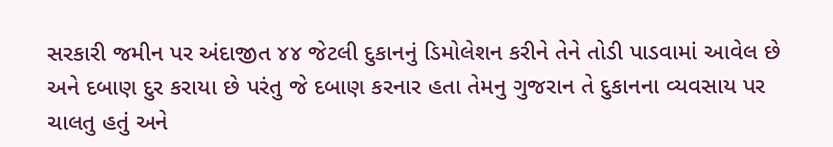સરકારી જમીન પર અંદાજીત ૪૪ જેટલી દુકાનનું ડિમોલેશન કરીને તેને તોડી પાડવામાં આવેલ છે અને દબાણ દુર કરાયા છે પરંતુ જે દબાણ કરનાર હતા તેમનુ ગુજરાન તે દુકાનના વ્યવસાય પર ચાલતુ હતું અને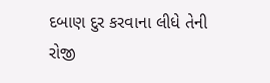દબાણ દુર કરવાના લીધે તેની રોજી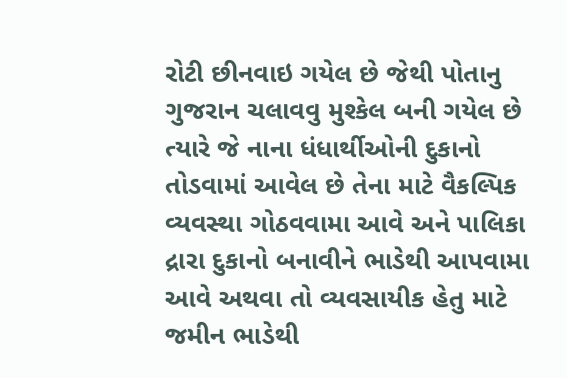રોટી છીનવાઇ ગયેલ છે જેથી પોતાનુ ગુજરાન ચલાવવુ મુશ્કેલ બની ગયેલ છે ત્યારે જે નાના ધંધાર્થીઓની દુકાનો તોડવામાં આવેલ છે તેના માટે વૈકલ્પિક વ્યવસ્થા ગોઠવવામા આવે અને પાલિકા દ્રારા દુકાનો બનાવીને ભાડેથી આપવામા આવે અથવા તો વ્યવસાયીક હેતુ માટે જમીન ભાડેથી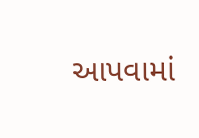આપવામાં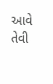આવે તેવી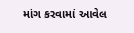માંગ કરવામાં આવેલ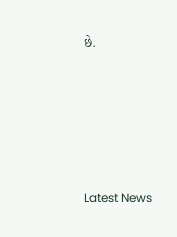છે.






Latest News